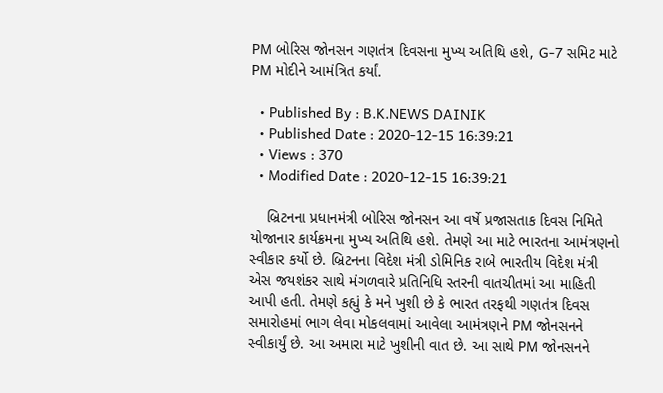PM બોરિસ જોનસન ગણતંત્ર દિવસના મુખ્ય અતિથિ હશે, G-7 સમિટ માટે PM મોદીને આમંત્રિત કર્યાં.

  • Published By : B.K.NEWS DAINIK
  • Published Date : 2020-12-15 16:39:21
  • Views : 370
  • Modified Date : 2020-12-15 16:39:21

    બ્રિટનના પ્રધાનમંત્રી બોરિસ જોનસન આ વર્ષે પ્રજાસતાક દિવસ નિમિતે યોજાનાર કાર્યક્રમના મુખ્ય અતિથિ હશે. તેમણે આ માટે ભારતના આમંત્રણનો સ્વીકાર કર્યો છે. બ્રિટનના વિદેશ મંત્રી ડોમિનિક રાબે ભારતીય વિદેશ મંત્રી એસ જયશંકર સાથે મંગળવારે પ્રતિનિધિ સ્તરની વાતચીતમાં આ માહિતી આપી હતી. તેમણે કહ્યું કે મને ખુશી છે કે ભારત તરફથી ગણતંત્ર દિવસ સમારોહમાં ભાગ લેવા મોકલવામાં આવેલા આમંત્રણને PM જોનસનને સ્વીકાર્યું છે. આ અમારા માટે ખુશીની વાત છે. આ સાથે PM જોનસનને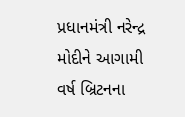પ્રધાનમંત્રી નરેન્દ્ર મોદીને આગામી વર્ષ બ્રિટનના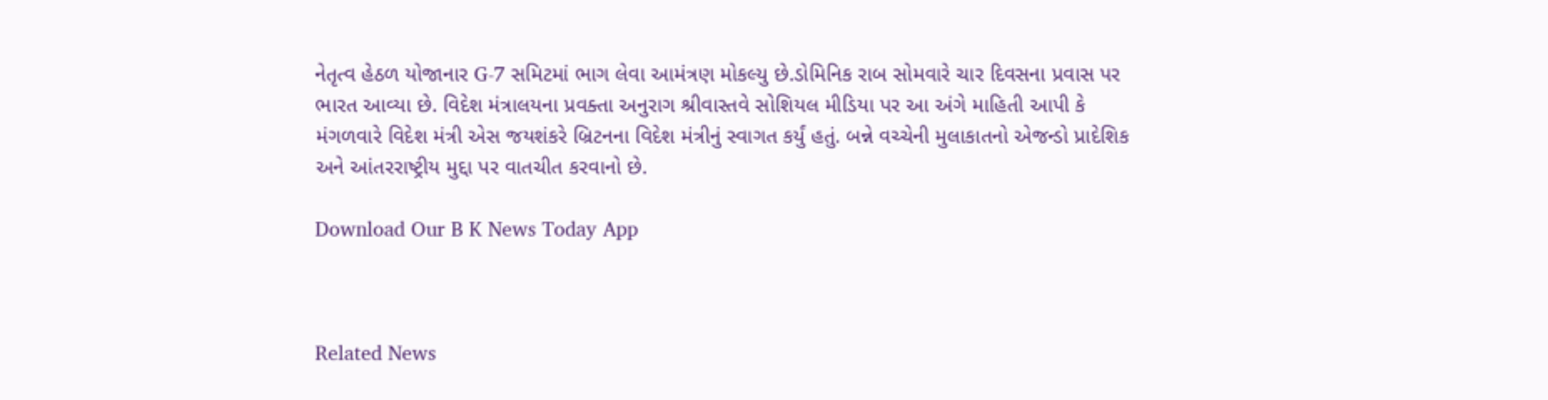નેતૃત્વ હેઠળ યોજાનાર G-7 સમિટમાં ભાગ લેવા આમંત્રણ મોકલ્યુ છે.ડોમિનિક રાબ સોમવારે ચાર દિવસના પ્રવાસ પર ભારત આવ્યા છે. વિદેશ મંત્રાલયના પ્રવક્તા અનુરાગ શ્રીવાસ્તવે સોશિયલ મીડિયા પર આ અંગે માહિતી આપી કે મંગળવારે વિદેશ મંત્રી એસ જયશંકરે બ્રિટનના વિદેશ મંત્રીનું સ્વાગત કર્યું હતું. બન્ને વચ્ચેની મુલાકાતનો એજન્ડો પ્રાદેશિક અને આંતરરાષ્ટ્રીય મુદ્દા પર વાતચીત કરવાનો છે.

Download Our B K News Today App



Related News